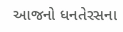આજનો ધનતેરસના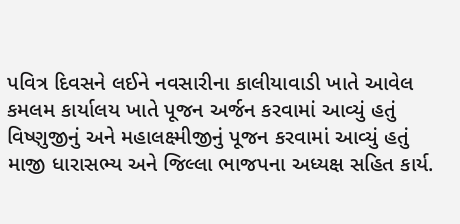પવિત્ર દિવસને લઈને નવસારીના કાલીયાવાડી ખાતે આવેલ કમલમ કાર્યાલય ખાતે પૂજન અર્જન કરવામાં આવ્યું હતું વિષ્ણુજીનું અને મહાલક્ષ્મીજીનું પૂજન કરવામાં આવ્યું હતું માજી ધારાસભ્ય અને જિલ્લા ભાજપના અધ્યક્ષ સહિત કાર્ય.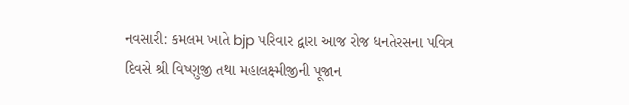નવસારી: કમલમ ખાતે bjp પરિવાર દ્વારા આજ રોજ ધનતેરસના પવિત્ર દિવસે શ્રી વિષ્ણુજી તથા મહાલક્ષ્મીજીની પૂજાન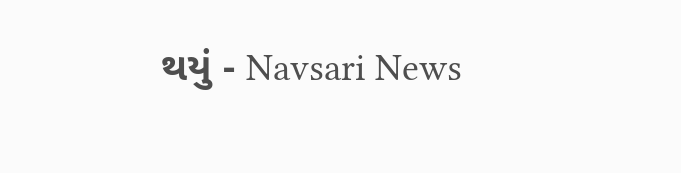થયું - Navsari News